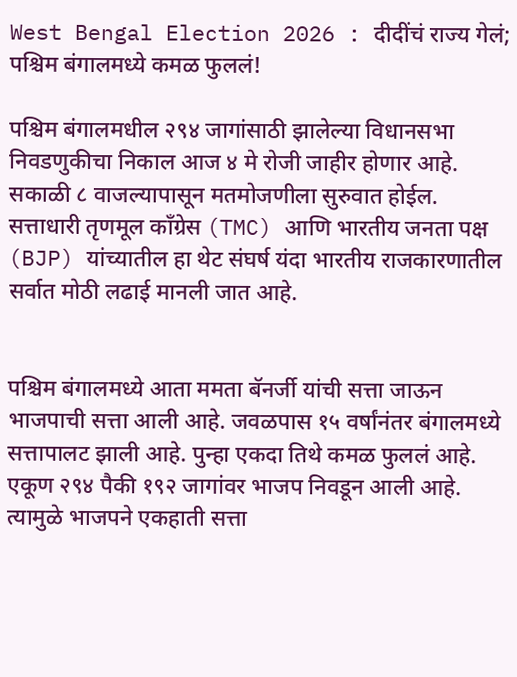West Bengal Election 2026 : दीदींचं राज्य गेलं; पश्चिम बंगालमध्ये कमळ फुललं!

पश्चिम बंगालमधील २९४ जागांसाठी झालेल्या विधानसभा निवडणुकीचा निकाल आज ४ मे रोजी जाहीर होणार आहे. सकाळी ८ वाजल्यापासून मतमोजणीला सुरुवात होईल. सत्ताधारी तृणमूल काँग्रेस (TMC) आणि भारतीय जनता पक्ष (BJP) यांच्यातील हा थेट संघर्ष यंदा भारतीय राजकारणातील सर्वात मोठी लढाई मानली जात आहे.


पश्चिम बंगालमध्ये आता ममता बॅनर्जी यांची सत्ता जाऊन भाजपाची सत्ता आली आहे. जवळपास १५ वर्षांनंतर बंगालमध्ये सत्तापालट झाली आहे. पुन्हा एकदा तिथे कमळ फुललं आहे. एकूण २९४ पैकी १९२ जागांवर भाजप निवडून आली आहे. त्यामुळे भाजपने एकहाती सत्ता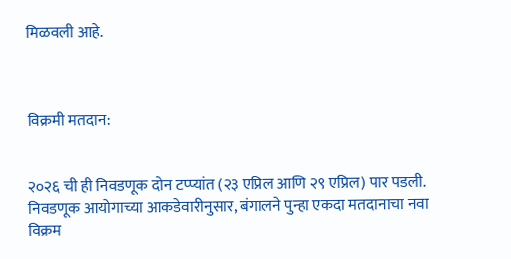मिळवली आहे.



विक्रमी मतदान:


२०२६ ची ही निवडणूक दोन टप्प्यांत (२३ एप्रिल आणि २९ एप्रिल) पार पडली. निवडणूक आयोगाच्या आकडेवारीनुसार, बंगालने पुन्हा एकदा मतदानाचा नवा विक्रम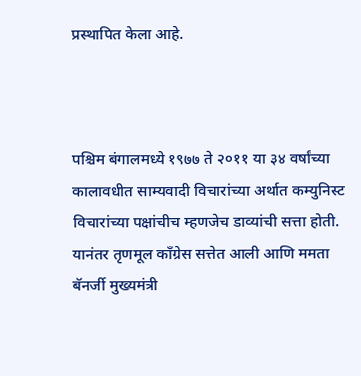प्रस्थापित केला आहे.



पश्चिम बंगालमध्ये १९७७ ते २०११ या ३४ वर्षांच्या कालावधीत साम्यवादी विचारांच्या अर्थात कम्युनिस्ट विचारांच्या पक्षांचीच म्हणजेच डाव्यांची सत्ता होती. यानंतर तृणमूल काँग्रेस सत्तेत आली आणि ममता बॅनर्जी मुख्यमंत्री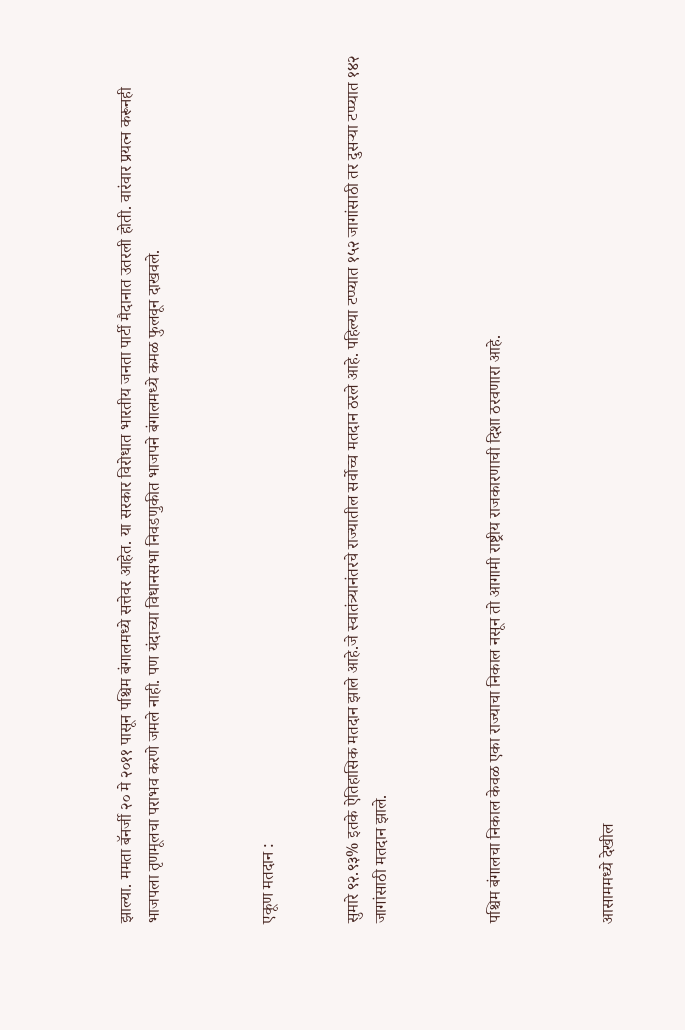झाल्या. ममता बॅनर्जी २० मे २०११ पासून पश्चिम बंगालमध्ये सत्तेवर आहेत. या सरकार विरोधात भारतीय जनता पार्टी मैदानात उतरली होती. वारंवार प्रयत्न करूनही भाजपला तृणमूलचा पराभव करणे जमले नाही. पण यंदाच्या विधानसभा निवडणुकीत भाजपने बंगालमध्ये कमळ फुलवून दाखवले.



एकूण मतदान :


सुमारे ९२.९३% इतके ऐतिहासिक मतदान झाले आहे.जे स्वातंत्र्यानंतरचे राज्यातील सर्वोच्च मतदान ठरले आहे. पहिल्या टप्प्यात १५२ जागांसाठी तर दुसऱ्या टप्प्यात १४२ जागांसाठी मतदान झाले.



पश्चिम बंगालचा निकाल केवळ एका राज्याचा निकाल नसून तो आगामी राष्ट्रीय राजकारणाची दिशा ठरवणारा आहे.



आसाममध्ये देखील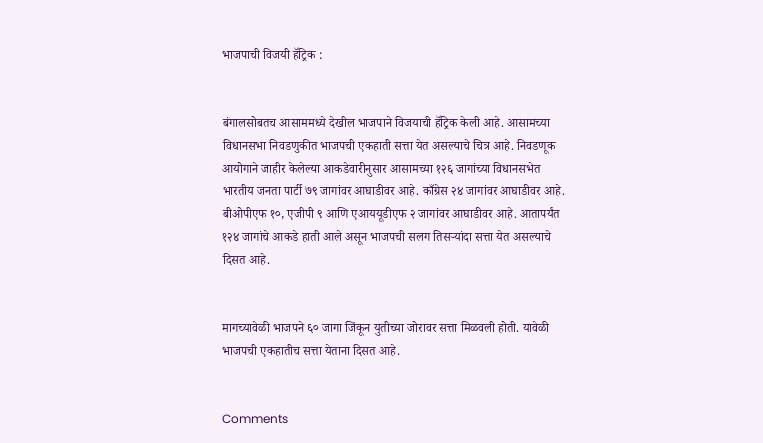भाजपाची विजयी हॅट्रिक :


बंगालसोबतच आसाममध्ये देखील भाजपाने विजयाची हॅट्रिक केली आहे. आसामच्या विधानसभा निवडणुकीत भाजपची एकहाती सत्ता येत असल्याचे चित्र आहे. निवडणूक आयोगाने जाहीर केलेल्या आकडेवारीनुसार आसामच्या १२६ जागांच्या विधानसभेत भारतीय जनता पार्टी ७९ जागांवर आघाडीवर आहे. काँग्रेस २४ जागांवर आघाडीवर आहे. बीओपीएफ १०, एजीपी ९ आणि एआययूडीएफ २ जागांवर आघाडीवर आहे. आतापर्यंत १२४ जागांचे आकडे हाती आले असून भाजपची सलग तिसऱ्यांदा सत्ता येत असल्याचे दिसत आहे.


मागच्यावेळी भाजपने ६० जागा जिंकून युतीच्या जोरावर सत्ता मिळवली होती. यावेळी भाजपची एकहातीच सत्ता येताना दिसत आहे.


Comments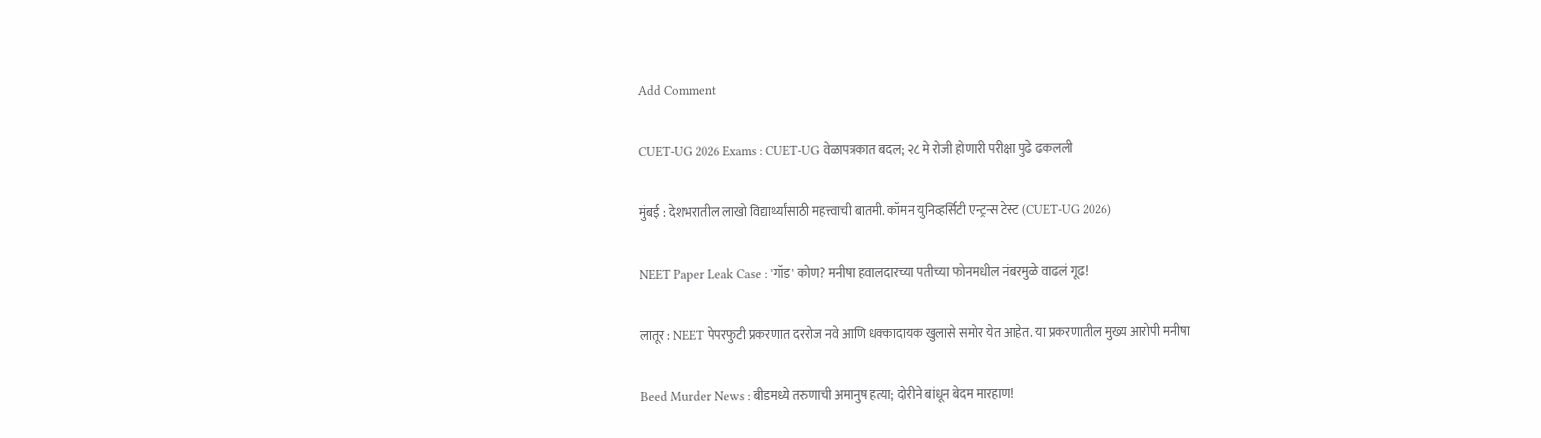Add Comment

CUET-UG 2026 Exams : CUET-UG वेळापत्रकात बदल; २८ मे रोजी होणारी परीक्षा पुढे ढकलली

मुंबई : देशभरातील लाखो विद्यार्थ्यांसाठी महत्त्वाची बातमी. कॉमन युनिव्हर्सिटी एन्ट्रन्स टेस्ट (CUET-UG 2026)

NEET Paper Leak Case : 'गॉड' कोण? मनीषा हवालदारच्या पतीच्या फोनमधील नंबरमुळे वाढलं गूढ!

लातूर : NEET पेपरफुटी प्रकरणात दररोज नवे आणि धक्कादायक खुलासे समोर येत आहेत. या प्रकरणातील मुख्य आरोपी मनीषा

Beed Murder News : बीडमध्ये तरुणाची अमानुष हत्या; दोरीने बांधून बेदम मारहाण!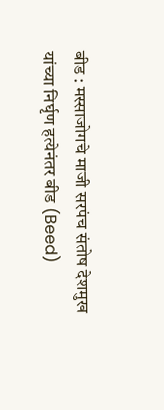बीड : मस्साजोगचे माजी सरपंच संतोष देशमुख यांच्या निर्घृण हत्येनंतर बीड (Beed)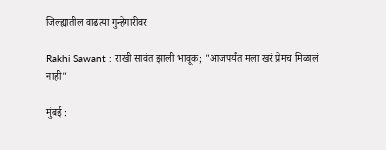जिल्ह्यातील वाढत्या गुन्हेगारीवर

Rakhi Sawant : राखी सावंत झाली भावूक; "आजपर्यंत मला खरं प्रेमच मिळालं नाही"

मुंबई :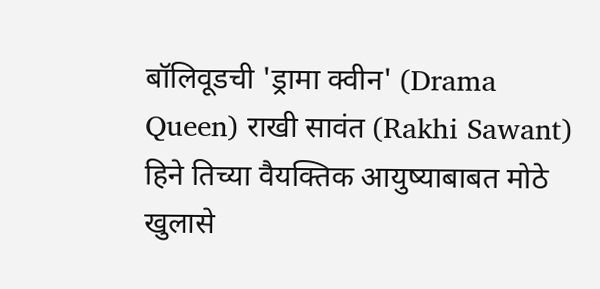बॉलिवूडची 'ड्रामा क्वीन' (Drama Queen) राखी सावंत (Rakhi Sawant) हिने तिच्या वैयक्तिक आयुष्याबाबत मोठे खुलासे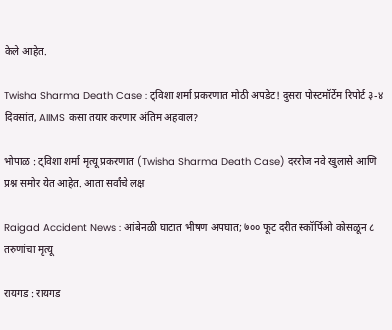केले आहेत.

Twisha Sharma Death Case : ट्विशा शर्मा प्रकरणात मोठी अपडेट! दुसरा पोस्टमॉर्टेम रिपोर्ट ३-४ दिवसांत, AIIMS कसा तयार करणार अंतिम अहवाल?

भोपाळ : ट्विशा शर्मा मृत्यू प्रकरणात (Twisha Sharma Death Case) दररोज नवे खुलासे आणि प्रश्न समोर येत आहेत. आता सर्वांचे लक्ष

Raigad Accident News : आंबेनळी घाटात भीषण अपघात; ७०० फूट दरीत स्कॉर्पिओ कोसळून ८ तरुणांचा मृत्यू

रायगड : रायगड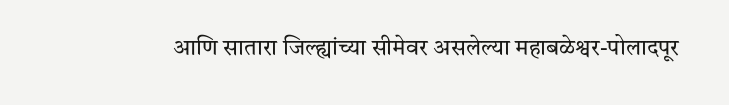आणि सातारा जिल्ह्यांच्या सीमेवर असलेल्या महाबळेश्वर-पोलादपूर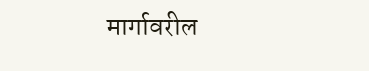मार्गावरील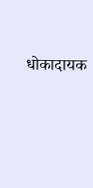धोकादायक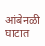आंबेनळी घाटात